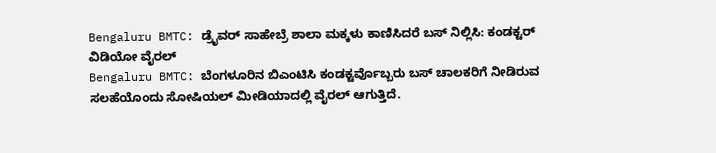Bengaluru BMTC: ಡ್ರೈವರ್ ಸಾಹೇಬ್ರೆ ಶಾಲಾ ಮಕ್ಕಳು ಕಾಣಿಸಿದರೆ ಬಸ್ ನಿಲ್ಲಿಸಿ: ಕಂಡಕ್ಟರ್ ವಿಡಿಯೋ ವೈರಲ್
Bengaluru BMTC: ಬೆಂಗಳೂರಿನ ಬಿಎಂಟಿಸಿ ಕಂಡಕ್ಟರ್ವೊಬ್ಬರು ಬಸ್ ಚಾಲಕರಿಗೆ ನೀಡಿರುವ ಸಲಹೆಯೊಂದು ಸೋಷಿಯಲ್ ಮೀಡಿಯಾದಲ್ಲಿ ವೈರಲ್ ಆಗುತ್ತಿದೆ.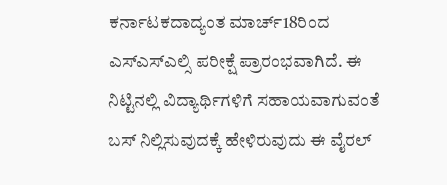ಕರ್ನಾಟಕದಾದ್ಯಂತ ಮಾರ್ಚ್18ರಿಂದ ಎಸ್ಎಸ್ಎಲ್ಸಿ ಪರೀಕ್ಷೆ ಪ್ರಾರಂಭವಾಗಿದೆ. ಈ ನಿಟ್ಟಿನಲ್ಲಿ ವಿದ್ಯಾರ್ಥಿಗಳಿಗೆ ಸಹಾಯವಾಗುವಂತೆ ಬಸ್ ನಿಲ್ಲಿಸುವುದಕ್ಕೆ ಹೇಳಿರುವುದು ಈ ವೈರಲ್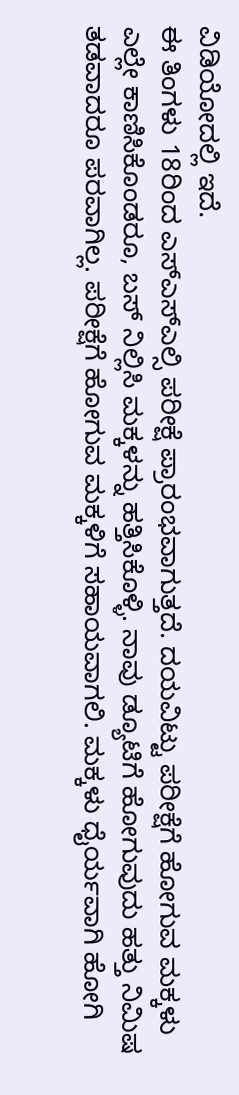ವಿಡಿಯೋದಲ್ಲಿ ಇದೆ.
ಈ ತಿಂಗಳು 18ರಿಂದ ಎಸ್ಎಸ್ಎಲ್ಸಿ ಪರೀಕ್ಷೆ ಪ್ರಾರಂಭವಾಗುತ್ತದೆ. ದಯವಿಟ್ಟು ಪರೀಕ್ಷೆಗೆ ಹೋಗುವ ಮಕ್ಕಳು ಎಲ್ಲೇ ಕಾಣಿಸಿಕೊಂಡರೂ, ಬಸ್ ನಿಲ್ಲಿಸಿ ಮಕ್ಕಳನ್ನು ಹತ್ತಿಸಿಕೊಳ್ಳಿ. ನಾವು ಡ್ಯೂಟಿಗೆ ಹೋಗುವುದು ಹತ್ತು ನಿಮಿಷ ತಡವಾದರೂ ಪರವಾಗಿಲ್ಲ. ಪರೀಕ್ಷೆಗೆ ಹೋಗುವ ಮಕ್ಕಳಿಗೆ ಸಹಾಯವಾಗಲಿ. ಮಕ್ಕಳು ಧೈರ್ಯವಾಗಿ ಹೋಗಿ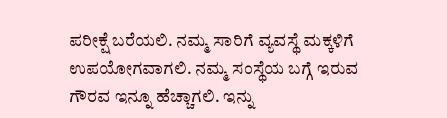ಪರೀಕ್ಷೆ ಬರೆಯಲಿ. ನಮ್ಮ ಸಾರಿಗೆ ವ್ಯವಸ್ಥೆ ಮಕ್ಕಳಿಗೆ ಉಪಯೋಗವಾಗಲಿ. ನಮ್ಮ ಸಂಸ್ಥೆಯ ಬಗ್ಗೆ ಇರುವ ಗೌರವ ಇನ್ನೂ ಹೆಚ್ಚಾಗಲಿ. ಇನ್ನು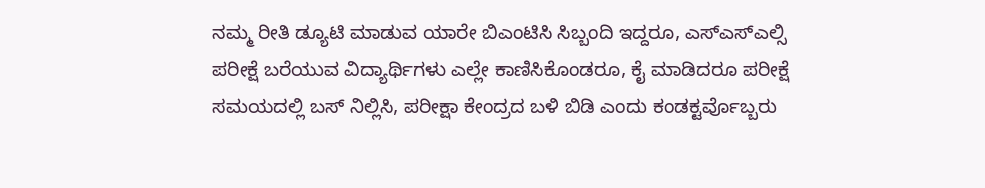ನಮ್ಮ ರೀತಿ ಡ್ಯೂಟಿ ಮಾಡುವ ಯಾರೇ ಬಿಎಂಟಿಸಿ ಸಿಬ್ಬಂದಿ ಇದ್ದರೂ, ಎಸ್ಎಸ್ಎಲ್ಸಿ ಪರೀಕ್ಷೆ ಬರೆಯುವ ವಿದ್ಯಾರ್ಥಿಗಳು ಎಲ್ಲೇ ಕಾಣಿಸಿಕೊಂಡರೂ, ಕೈ ಮಾಡಿದರೂ ಪರೀಕ್ಷೆ ಸಮಯದಲ್ಲಿ ಬಸ್ ನಿಲ್ಲಿಸಿ, ಪರೀಕ್ಷಾ ಕೇಂದ್ರದ ಬಳಿ ಬಿಡಿ ಎಂದು ಕಂಡಕ್ಟರ್ವೊಬ್ಬರು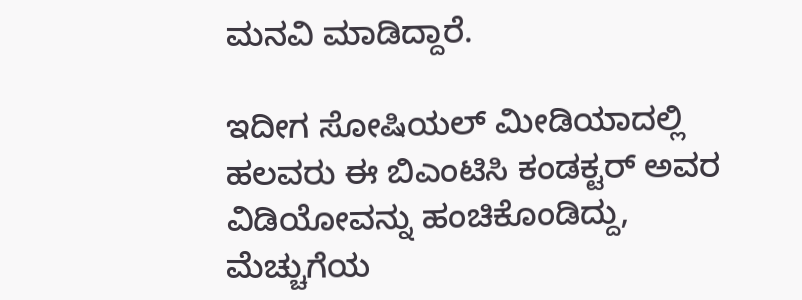ಮನವಿ ಮಾಡಿದ್ದಾರೆ.

ಇದೀಗ ಸೋಷಿಯಲ್ ಮೀಡಿಯಾದಲ್ಲಿ ಹಲವರು ಈ ಬಿಎಂಟಿಸಿ ಕಂಡಕ್ಟರ್ ಅವರ ವಿಡಿಯೋವನ್ನು ಹಂಚಿಕೊಂಡಿದ್ದು, ಮೆಚ್ಚುಗೆಯ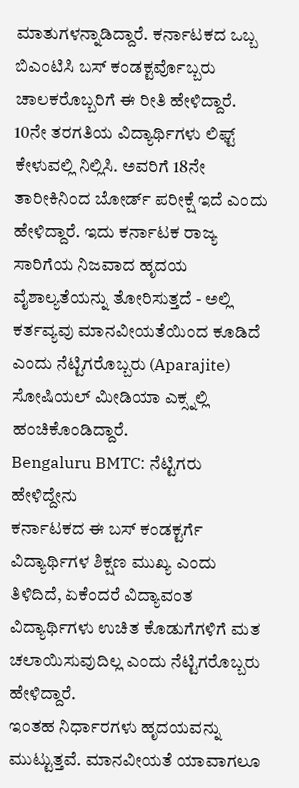ಮಾತುಗಳನ್ನಾಡಿದ್ದಾರೆ. ಕರ್ನಾಟಕದ ಒಬ್ಬ ಬಿಎಂಟಿಸಿ ಬಸ್ ಕಂಡಕ್ಟರ್ವೊಬ್ಬರು ಚಾಲಕರೊಬ್ಬರಿಗೆ ಈ ರೀತಿ ಹೇಳಿದ್ದಾರೆ. 10ನೇ ತರಗತಿಯ ವಿದ್ಯಾರ್ಥಿಗಳು ಲಿಫ್ಟ್ ಕೇಳುವಲ್ಲಿ ನಿಲ್ಲಿಸಿ. ಅವರಿಗೆ 18ನೇ ತಾರೀಕಿನಿಂದ ಬೋರ್ಡ್ ಪರೀಕ್ಷೆ ಇದೆ ಎಂದು ಹೇಳಿದ್ದಾರೆ. ಇದು ಕರ್ನಾಟಕ ರಾಜ್ಯ ಸಾರಿಗೆಯ ನಿಜವಾದ ಹೃದಯ ವೈಶಾಲ್ಯತೆಯನ್ನು ತೋರಿಸುತ್ತದೆ - ಅಲ್ಲಿ ಕರ್ತವ್ಯವು ಮಾನವೀಯತೆಯಿಂದ ಕೂಡಿದೆ ಎಂದು ನೆಟ್ಟಿಗರೊಬ್ಬರು (Aparajite) ಸೋಷಿಯಲ್ ಮೀಡಿಯಾ ಎಕ್ಸ್ನಲ್ಲಿ ಹಂಚಿಕೊಂಡಿದ್ದಾರೆ.
Bengaluru BMTC: ನೆಟ್ಟಿಗರು ಹೇಳಿದ್ದೇನು
ಕರ್ನಾಟಕದ ಈ ಬಸ್ ಕಂಡಕ್ಟರ್ಗೆ ವಿದ್ಯಾರ್ಥಿಗಳ ಶಿಕ್ಷಣ ಮುಖ್ಯ ಎಂದು ತಿಳಿದಿದೆ, ಏಕೆಂದರೆ ವಿದ್ಯಾವಂತ ವಿದ್ಯಾರ್ಥಿಗಳು ಉಚಿತ ಕೊಡುಗೆಗಳಿಗೆ ಮತ ಚಲಾಯಿಸುವುದಿಲ್ಲ ಎಂದು ನೆಟ್ಟಿಗರೊಬ್ಬರು ಹೇಳಿದ್ದಾರೆ.
ಇಂತಹ ನಿರ್ಧಾರಗಳು ಹೃದಯವನ್ನು ಮುಟ್ಟುತ್ತವೆ. ಮಾನವೀಯತೆ ಯಾವಾಗಲೂ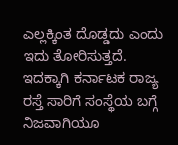ಎಲ್ಲಕ್ಕಿಂತ ದೊಡ್ಡದು ಎಂದು ಇದು ತೋರಿಸುತ್ತದೆ. ಇದಕ್ಕಾಗಿ ಕರ್ನಾಟಕ ರಾಜ್ಯ ರಸ್ತೆ ಸಾರಿಗೆ ಸಂಸ್ಥೆಯ ಬಗ್ಗೆ ನಿಜವಾಗಿಯೂ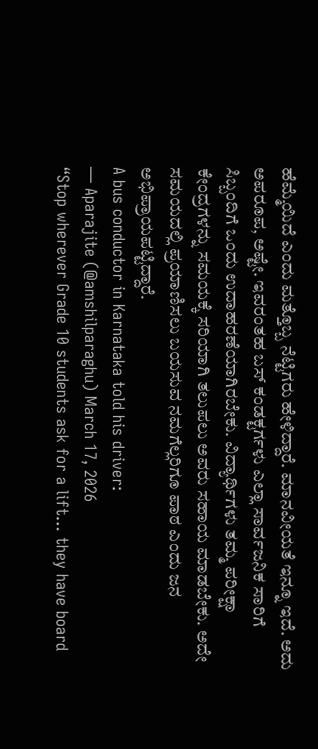ಹೆಮ್ಮೆಯಿದೆ ಎಂದು ಮತ್ತೊಬ್ಬ ನೆಟ್ಟಿಗರು ಹೇಳಿದ್ದಾರೆ. ಮಾನವೀಯತೆ ಇನ್ನೂ ಇದೆ. ಅದು ಅಪರೂಪ, ಅಷ್ಟೇ. ಇವರಂತಹ ಬಸ್ ಕಂಡಕ್ಟರ್ಗಳು ಎಲ್ಲಾ ಸಾರ್ವಜನಿಕ ಸಾರಿಗೆ ಸಿಬ್ಬಂದಿಗೆ ಒಂದು ಉದಾಹರಣೆಯಾಗಿರಬೇಕು. ವಿದ್ಯಾರ್ಥಿಗಳು ತಮ್ಮ ಪರೀಕ್ಷಾ ಕೇಂದ್ರಗಳನ್ನು ಸಮಯಕ್ಕೆ ಸರಿಯಾಗಿ ತಲುಪಲು ಅವರು ಸಹಾಯ ಮಾಡಬೇಕು. ಅದೇ ಸಮಯದಲ್ಲಿ ಪ್ರಯಾಣಿಸಲು ಬಯಸುವ ನಮಗೆಲ್ಲರಿಗೂ ಪಾಠ ಎಂದು ಜನ ಅಭಿಪ್ರಾಯಪಟ್ಟಿದ್ದಾರೆ.
A bus conductor in Karnataka told his driver:
— Aparajite (@amshilparaghu) March 17, 2026
“Stop wherever Grade 10 students ask for a lift… they have board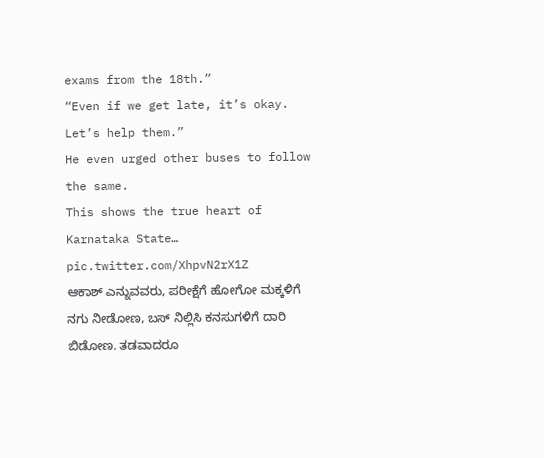exams from the 18th.”
“Even if we get late, it’s okay. Let’s help them.”
He even urged other buses to follow the same.
This shows the true heart of Karnataka State… pic.twitter.com/XhpvN2rX1Z
ಆಕಾಶ್ ಎನ್ನುವವರು, ಪರೀಕ್ಷೆಗೆ ಹೋಗೋ ಮಕ್ಕಳಿಗೆ ನಗು ನೀಡೋಣ, ಬಸ್ ನಿಲ್ಲಿಸಿ ಕನಸುಗಳಿಗೆ ದಾರಿ ಬಿಡೋಣ. ತಡವಾದರೂ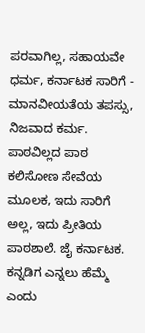ಪರವಾಗಿಲ್ಲ, ಸಹಾಯವೇ ಧರ್ಮ, ಕರ್ನಾಟಕ ಸಾರಿಗೆ - ಮಾನವೀಯತೆಯ ತಪಸ್ಸು, ನಿಜವಾದ ಕರ್ಮ. ಪಾಠವಿಲ್ಲದ ಪಾಠ ಕಲಿಸೋಣ ಸೇವೆಯ ಮೂಲಕ, ಇದು ಸಾರಿಗೆ ಅಲ್ಲ, ಇದು ಪ್ರೀತಿಯ ಪಾಠಶಾಲೆ. ಜೈ ಕರ್ನಾಟಕ. ಕನ್ನಡಿಗ ಎನ್ನಲು ಹೆಮ್ಮೆ ಎಂದು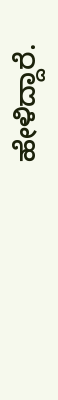ಹೇಳಿದ್ದಾರೆ.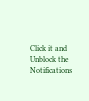Click it and Unblock the Notifications